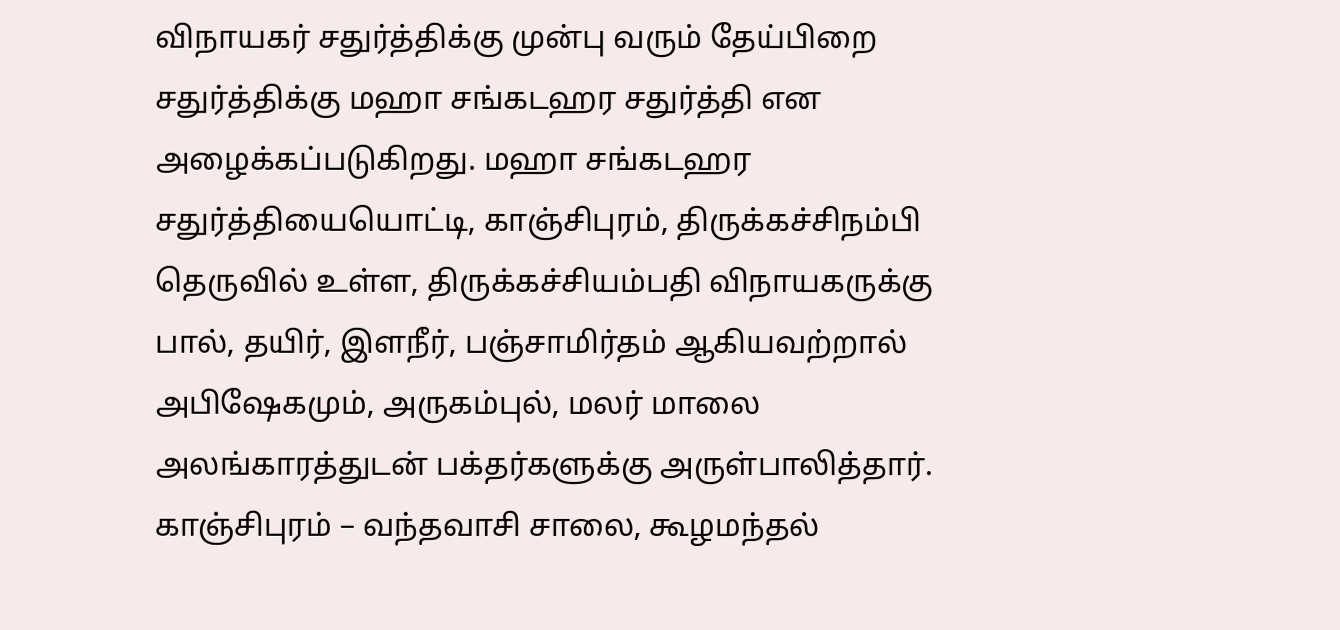விநாயகர் சதுர்த்திக்கு முன்பு வரும் தேய்பிறை சதுர்த்திக்கு மஹா சங்கடஹர சதுர்த்தி என அழைக்கப்படுகிறது. மஹா சங்கடஹர சதுர்த்தியையொட்டி, காஞ்சிபுரம், திருக்கச்சிநம்பி தெருவில் உள்ள, திருக்கச்சியம்பதி விநாயகருக்கு பால், தயிர், இளநீர், பஞ்சாமிர்தம் ஆகியவற்றால் அபிஷேகமும், அருகம்புல், மலர் மாலை அலங்காரத்துடன் பக்தர்களுக்கு அருள்பாலித்தார். காஞ்சிபுரம் – வந்தவாசி சாலை, கூழமந்தல்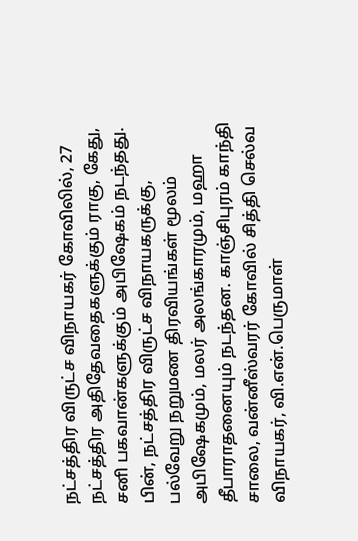நட்சத்திர விருட்ச விநாயகர் கோவிலில், 27 நட்சத்திர அதிதேவதைகளுக்கும் ராகு, கேது, சனி பகவான்களுக்கும் அபிஷேகம் நடந்தது. பின், நட்சத்திர விருட்ச விநாயகருக்கு, பல்வேறு நறுமண திரவியங்கள் மூலம் அபிஷேகமும், மலர் அலங்காரமும், மஹா தீபாராதனையும் நடந்தன. காஞ்சிபுரம் காந்தி சாலை, வன்னீஸ்வரர் கோவில் சித்தி செல்வ விநாயகர், வி.என்.பெருமாள்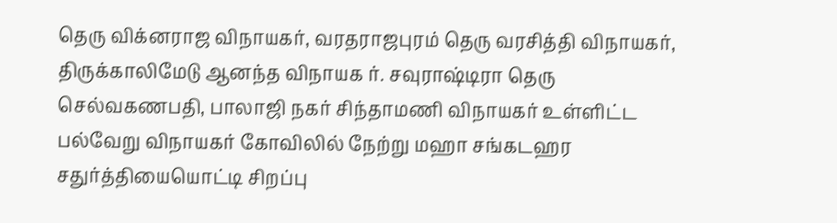தெரு விக்னராஜ விநாயகர், வரதராஜபுரம் தெரு வரசித்தி விநாயகர், திருக்காலிமேடு ஆனந்த விநாயக ர். சவுராஷ்டிரா தெரு செல்வகணபதி, பாலாஜி நகர் சிந்தாமணி விநாயகர் உள்ளிட்ட பல்வேறு விநாயகர் கோவிலில் நேற்று மஹா சங்கடஹர சதுர்த்தியையொட்டி சிறப்பு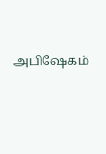அபிஷேகம்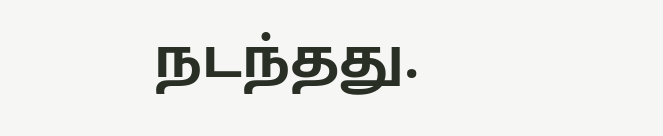நடந்தது.